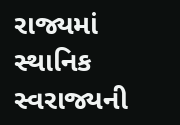રાજ્યમાં સ્થાનિક સ્વરાજ્યની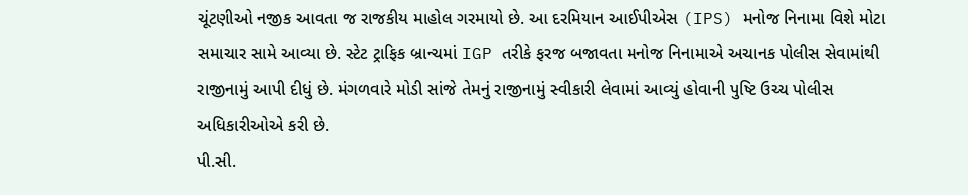ચૂંટણીઓ નજીક આવતા જ રાજકીય માહોલ ગરમાયો છે. આ દરમિયાન આઈપીએસ (IPS) મનોજ નિનામા વિશે મોટા સમાચાર સામે આવ્યા છે. સ્ટેટ ટ્રાફિક બ્રાન્ચમાં IGP તરીકે ફરજ બજાવતા મનોજ નિનામાએ અચાનક પોલીસ સેવામાંથી રાજીનામું આપી દીધું છે. મંગળવારે મોડી સાંજે તેમનું રાજીનામું સ્વીકારી લેવામાં આવ્યું હોવાની પુષ્ટિ ઉચ્ચ પોલીસ અધિકારીઓએ કરી છે.
પી.સી.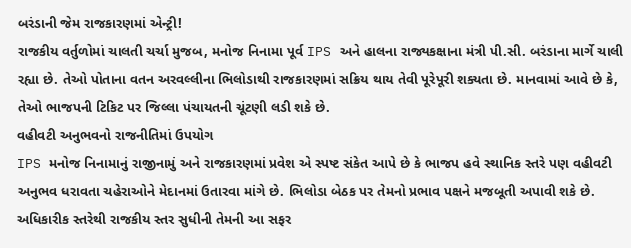બરંડાની જેમ રાજકારણમાં એન્ટ્રી!
રાજકીય વર્તુળોમાં ચાલતી ચર્ચા મુજબ, મનોજ નિનામા પૂર્વ IPS અને હાલના રાજ્યકક્ષાના મંત્રી પી.સી. બરંડાના માર્ગે ચાલી રહ્યા છે. તેઓ પોતાના વતન અરવલ્લીના ભિલોડાથી રાજકારણમાં સક્રિય થાય તેવી પૂરેપૂરી શક્યતા છે. માનવામાં આવે છે કે, તેઓ ભાજપની ટિકિટ પર જિલ્લા પંચાયતની ચૂંટણી લડી શકે છે.
વહીવટી અનુભવનો રાજનીતિમાં ઉપયોગ
IPS મનોજ નિનામાનું રાજીનામું અને રાજકારણમાં પ્રવેશ એ સ્પષ્ટ સંકેત આપે છે કે ભાજપ હવે સ્થાનિક સ્તરે પણ વહીવટી અનુભવ ધરાવતા ચહેરાઓને મેદાનમાં ઉતારવા માંગે છે. ભિલોડા બેઠક પર તેમનો પ્રભાવ પક્ષને મજબૂતી અપાવી શકે છે. અધિકારીક સ્તરેથી રાજકીય સ્તર સુધીની તેમની આ સફર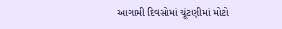આગામી દિવસોમાં ચૂંટણીમાં મોટો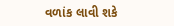વળાંક લાવી શકે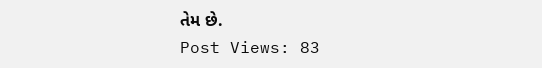તેમ છે.
Post Views: 83